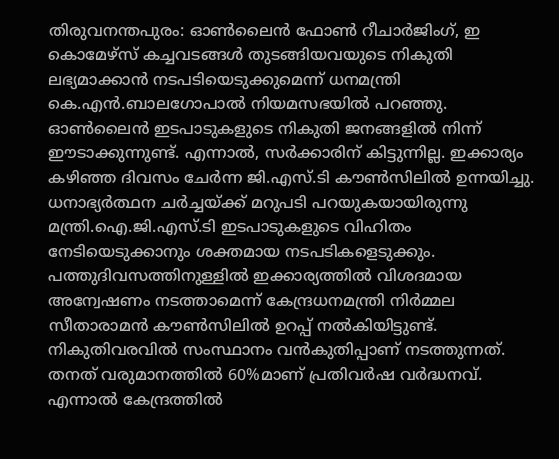തിരുവനന്തപുരം: ഓൺലൈൻ ഫോൺ റീചാർജിംഗ്, ഇ കൊമേഴ്സ് കച്ചവടങ്ങൾ തുടങ്ങിയവയുടെ നികുതി ലഭ്യമാക്കാൻ നടപടിയെടുക്കുമെന്ന് ധനമന്ത്രി കെ.എൻ.ബാലഗോപാൽ നിയമസഭയിൽ പറഞ്ഞു. ഓൺലൈൻ ഇടപാടുകളുടെ നികുതി ജനങ്ങളിൽ നിന്ന് ഈടാക്കുന്നുണ്ട്. എന്നാൽ, സർക്കാരിന് കിട്ടുന്നില്ല. ഇക്കാര്യം കഴിഞ്ഞ ദിവസം ചേർന്ന ജി.എസ്.ടി കൗൺസിലിൽ ഉന്നയിച്ചു. ധനാഭ്യർത്ഥന ചർച്ചയ്ക്ക് മറുപടി പറയുകയായിരുന്നു മന്ത്രി.ഐ.ജി.എസ്.ടി ഇടപാടുകളുടെ വിഹിതം നേടിയെടുക്കാനും ശക്തമായ നടപടികളെടുക്കും. പത്തുദിവസത്തിനുള്ളിൽ ഇക്കാര്യത്തിൽ വിശദമായ അന്വേഷണം നടത്താമെന്ന് കേന്ദ്രധനമന്ത്രി നിർമ്മല സീതാരാമൻ കൗൺസിലിൽ ഉറപ്പ് നൽകിയിട്ടുണ്ട്.
നികുതിവരവിൽ സംസ്ഥാനം വൻകുതിപ്പാണ് നടത്തുന്നത്. തനത് വരുമാനത്തിൽ 60%മാണ് പ്രതിവർഷ വർദ്ധനവ്. എന്നാൽ കേന്ദ്രത്തിൽ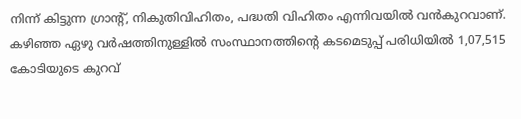നിന്ന് കിട്ടുന്ന ഗ്രാന്റ്, നികുതിവിഹിതം, പദ്ധതി വിഹിതം എന്നിവയിൽ വൻകുറവാണ്. കഴിഞ്ഞ ഏഴു വർഷത്തിനുള്ളിൽ സംസ്ഥാനത്തിന്റെ കടമെടുപ്പ് പരിധിയിൽ 1,07,515 കോടിയുടെ കുറവ്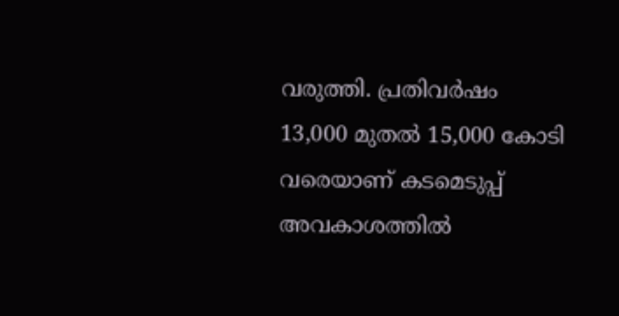വരുത്തി. പ്രതിവർഷം 13,000 മുതൽ 15,000 കോടി വരെയാണ് കടമെടുപ്പ് അവകാശത്തിൽ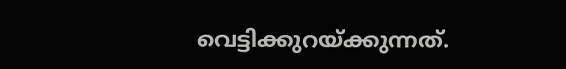വെട്ടിക്കുറയ്ക്കുന്നത്.